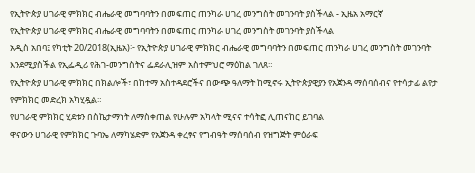የኢትዮጵያ ሀገራዊ ምክክር ብሔራዊ መግባባትን በመፍጠር ጠንካራ ሀገረ መንግስት መገንባት ያስችላል - ኢዜአ አማርኛ
የኢትዮጵያ ሀገራዊ ምክክር ብሔራዊ መግባባትን በመፍጠር ጠንካራ ሀገረ መንግስት መገንባት ያስችላል
አዲስ አበባ፤ የካቲት 20/2018(ኢዜአ)፦ የኢትዮጵያ ሀገራዊ ምክክር ብሔራዊ መግባባትን በመፍጠር ጠንካራ ሀገረ መንግስት መገንባት እንደሚያስችል የኢፌዲሪ የሕገ-መንግስትና ፌደራሊዝም አስተምህሮ ማዕከል ገለጸ።
የኢትዮጵያ ሀገራዊ ምክክር በክልሎች፣ በከተማ አስተዳደሮችና በውጭ ዓለማት ከሚኖሩ ኢትዮጵያዊያን የአጀንዳ ማሰባሰብና የተሳታፊ ልየታ የምክክር መድረክ አካሂዷል።
የሀገራዊ ምክክር ሂደቱን በስኬታማነት ለማስቀጠል የሁሉም አካላት ሚናና ተሳትፎ ሊጠናከር ይገባል
ዋናውን ሀገራዊ የምክክር ጉባኤ ለማካሄድም የአጀንዳ ቀረፃና የግብዓት ማሰባሰብ የዝግጅት ምዕራፍ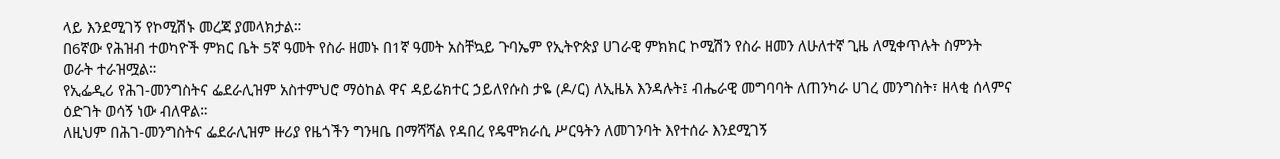ላይ እንደሚገኝ የኮሚሽኑ መረጃ ያመላክታል።
በ6ኛው የሕዝብ ተወካዮች ምክር ቤት 5ኛ ዓመት የስራ ዘመኑ በ1ኛ ዓመት አስቸኳይ ጉባኤም የኢትዮጵያ ሀገራዊ ምክክር ኮሚሽን የስራ ዘመን ለሁለተኛ ጊዜ ለሚቀጥሉት ስምንት ወራት ተራዝሟል።
የኢፌዲሪ የሕገ-መንግስትና ፌደራሊዝም አስተምህሮ ማዕከል ዋና ዳይሬክተር ኃይለየሱስ ታዬ (ዶ/ር) ለኢዜአ እንዳሉት፤ ብሔራዊ መግባባት ለጠንካራ ሀገረ መንግስት፣ ዘላቂ ሰላምና ዕድገት ወሳኝ ነው ብለዋል።
ለዚህም በሕገ-መንግስትና ፌደራሊዝም ዙሪያ የዜጎችን ግንዛቤ በማሻሻል የዳበረ የዴሞክራሲ ሥርዓትን ለመገንባት እየተሰራ እንደሚገኝ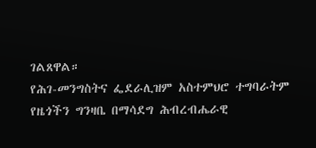ገልጸዋል።
የሕገ-መንግስትና ፌደራሊዝም አስተምህሮ ተግባራትም የዜጎችን ግንዛቤ በማሳደግ ሕብረብሔራዊ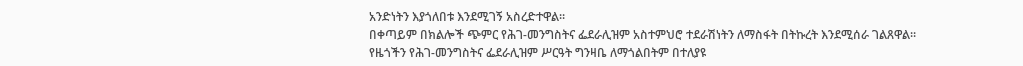አንድነትን እያጎለበቱ እንደሚገኝ አስረድተዋል።
በቀጣይም በክልሎች ጭምር የሕገ-መንግስትና ፌደራሊዝም አስተምህሮ ተደራሽነትን ለማስፋት በትኩረት እንደሚሰራ ገልጸዋል።
የዜጎችን የሕገ-መንግስትና ፌደራሊዝም ሥርዓት ግንዛቤ ለማጎልበትም በተለያዩ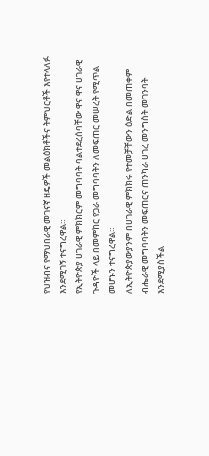የህዝብና የማህበራዊ መገናኛ ዘዴዎች መልዕክቶችና ትምህርቶች እየተላለፉ እንደሚገኝ ተናግረዋል።
የኢትዮጵያ ሀገራዊ ምክክርም መግባባት ባልተደረሰባቸው ዋና ዋና ሀገራዊ ጉዳዮች ላይ በመምከር የጋራ መግባባትን ለመፍጠር መሠረት የሚጥል መሆኑን ተናግረዋል።
ለኢትዮጵያውያንም በሀገራዊ ምክክሩ የተመቻቸውን ዕድል በመጠቀም ብሔራዊ መግባባትን መፍጠርና ጠንካራ ሀገረ መንግስት መገንባት እንደሚያስችል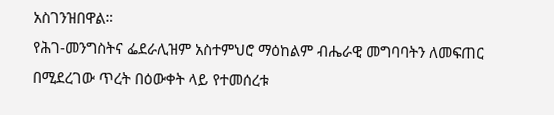አስገንዝበዋል።
የሕገ-መንግስትና ፌደራሊዝም አስተምህሮ ማዕከልም ብሔራዊ መግባባትን ለመፍጠር በሚደረገው ጥረት በዕውቀት ላይ የተመሰረቱ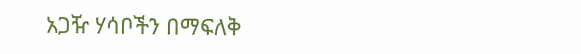አጋዥ ሃሳቦችን በማፍለቅ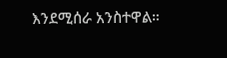እንደሚሰራ አንስተዋል።